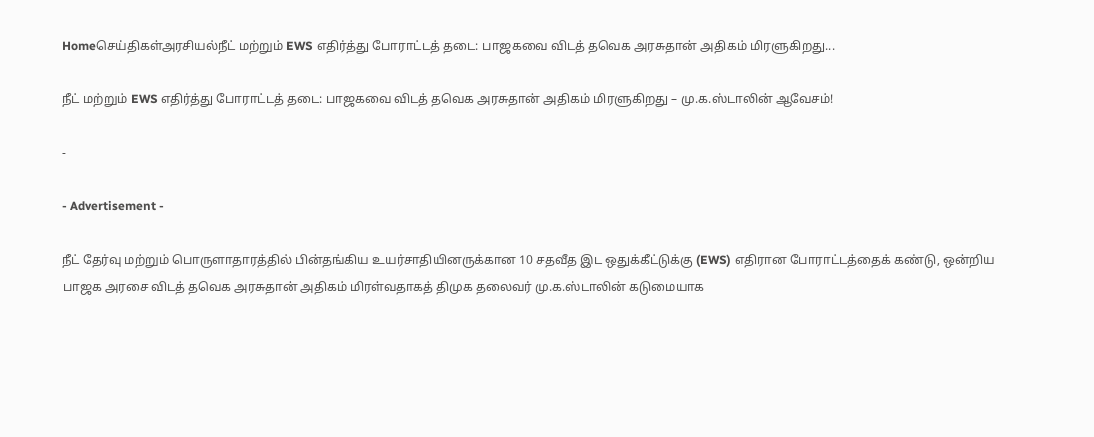Homeசெய்திகள்அரசியல்நீட் மற்றும் EWS எதிர்த்து போராட்டத் தடை: பாஜகவை விடத் தவெக அரசுதான் அதிகம் மிரளுகிறது...

நீட் மற்றும் EWS எதிர்த்து போராட்டத் தடை: பாஜகவை விடத் தவெக அரசுதான் அதிகம் மிரளுகிறது – மு.க.ஸ்டாலின் ஆவேசம்!

-

- Advertisement -

நீட் தேர்வு மற்றும் பொருளாதாரத்தில் பின்தங்கிய உயர்சாதியினருக்கான 10 சதவீத இட ஒதுக்கீட்டுக்கு (EWS) எதிரான போராட்டத்தைக் கண்டு, ஒன்றிய பாஜக அரசை விடத் தவெக அரசுதான் அதிகம் மிரள்வதாகத் திமுக தலைவர் மு.க.ஸ்டாலின் கடுமையாக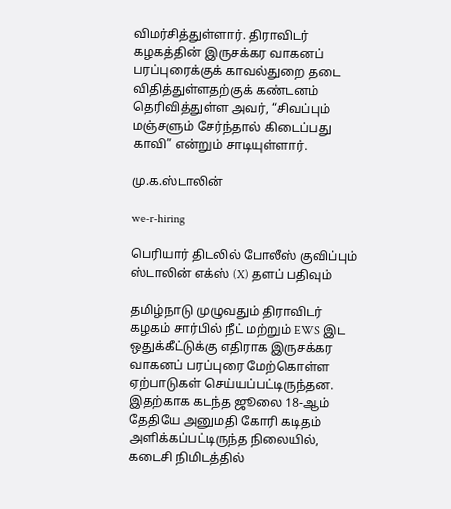விமர்சித்துள்ளார். திராவிடர் கழகத்தின் இருசக்கர வாகனப் பரப்புரைக்குக் காவல்துறை தடை விதித்துள்ளதற்குக் கண்டனம் தெரிவித்துள்ள அவர், “சிவப்பும் மஞ்சளும் சேர்ந்தால் கிடைப்பது காவி” என்றும் சாடியுள்ளார்.

மு.க.ஸ்டாலின்

we-r-hiring

பெரியார் திடலில் போலீஸ் குவிப்பும் ஸ்டாலின் எக்ஸ் (X) தளப் பதிவும்

தமிழ்நாடு முழுவதும் திராவிடர் கழகம் சார்பில் நீட் மற்றும் EWS இட ஒதுக்கீட்டுக்கு எதிராக இருசக்கர வாகனப் பரப்புரை மேற்கொள்ள ஏற்பாடுகள் செய்யப்பட்டிருந்தன. இதற்காக கடந்த ஜூலை 18-ஆம் தேதியே அனுமதி கோரி கடிதம் அளிக்கப்பட்டிருந்த நிலையில், கடைசி நிமிடத்தில்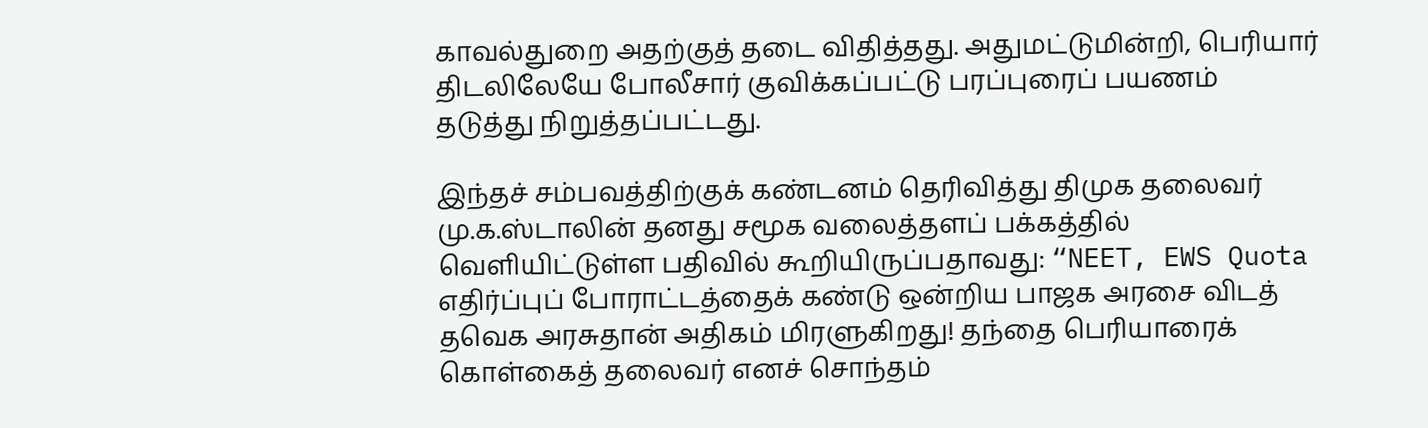காவல்துறை அதற்குத் தடை விதித்தது. அதுமட்டுமின்றி, பெரியார் திடலிலேயே போலீசார் குவிக்கப்பட்டு பரப்புரைப் பயணம் தடுத்து நிறுத்தப்பட்டது.

இந்தச் சம்பவத்திற்குக் கண்டனம் தெரிவித்து திமுக தலைவர் மு.க.ஸ்டாலின் தனது சமூக வலைத்தளப் பக்கத்தில் வெளியிட்டுள்ள பதிவில் கூறியிருப்பதாவது: “NEET, EWS Quota எதிர்ப்புப் போராட்டத்தைக் கண்டு ஒன்றிய பாஜக அரசை விடத் தவெக அரசுதான் அதிகம் மிரளுகிறது! தந்தை பெரியாரைக் கொள்கைத் தலைவர் எனச் சொந்தம்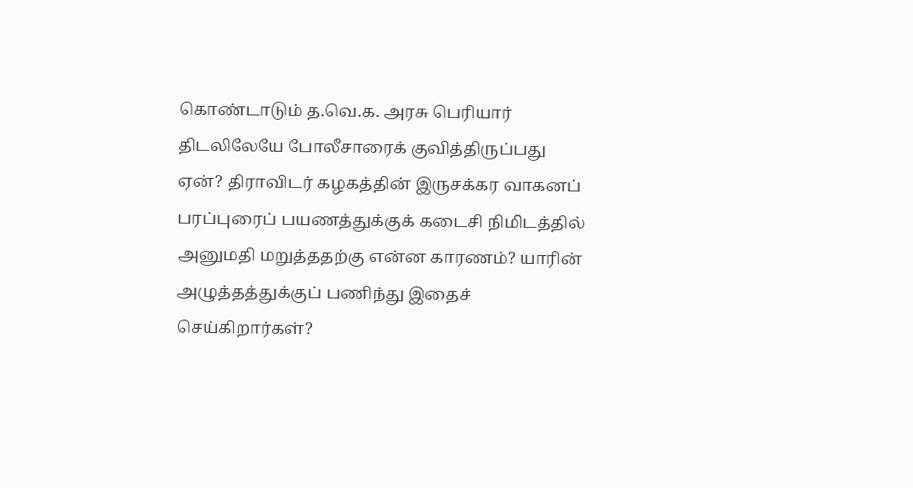கொண்டாடும் த.வெ.க. அரசு பெரியார் திடலிலேயே போலீசாரைக் குவித்திருப்பது ஏன்? திராவிடர் கழகத்தின் இருசக்கர வாகனப் பரப்புரைப் பயணத்துக்குக் கடைசி நிமிடத்தில் அனுமதி மறுத்ததற்கு என்ன காரணம்? யாரின் அழுத்தத்துக்குப் பணிந்து இதைச் செய்கிறார்கள்?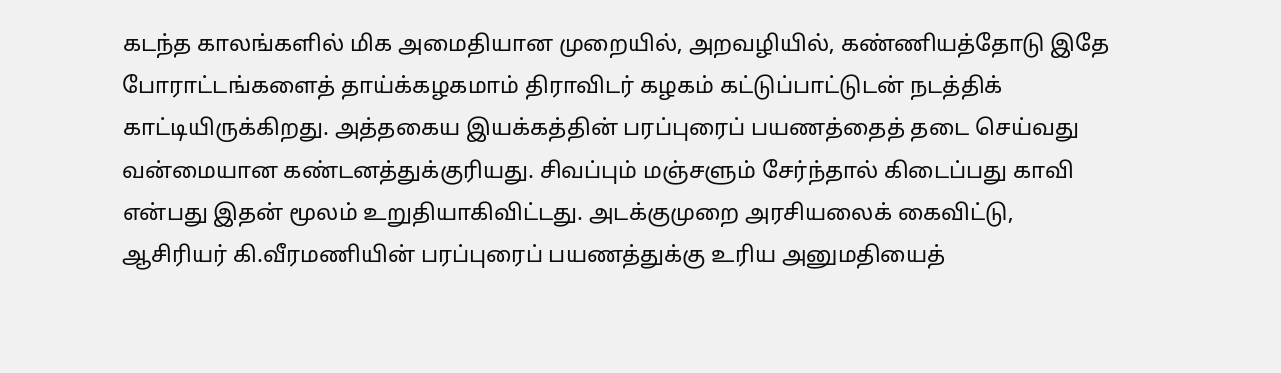கடந்த காலங்களில் மிக அமைதியான முறையில், அறவழியில், கண்ணியத்தோடு இதே போராட்டங்களைத் தாய்க்கழகமாம் திராவிடர் கழகம் கட்டுப்பாட்டுடன் நடத்திக் காட்டியிருக்கிறது. அத்தகைய இயக்கத்தின் பரப்புரைப் பயணத்தைத் தடை செய்வது வன்மையான கண்டனத்துக்குரியது. சிவப்பும் மஞ்சளும் சேர்ந்தால் கிடைப்பது காவி என்பது இதன் மூலம் உறுதியாகிவிட்டது. அடக்குமுறை அரசியலைக் கைவிட்டு, ஆசிரியர் கி.வீரமணியின் பரப்புரைப் பயணத்துக்கு உரிய அனுமதியைத்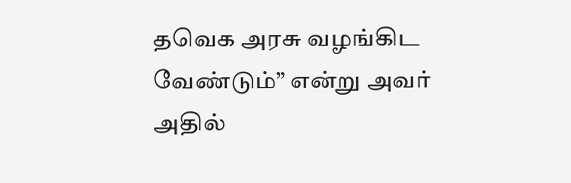தவெக அரசு வழங்கிட வேண்டும்” என்று அவர் அதில்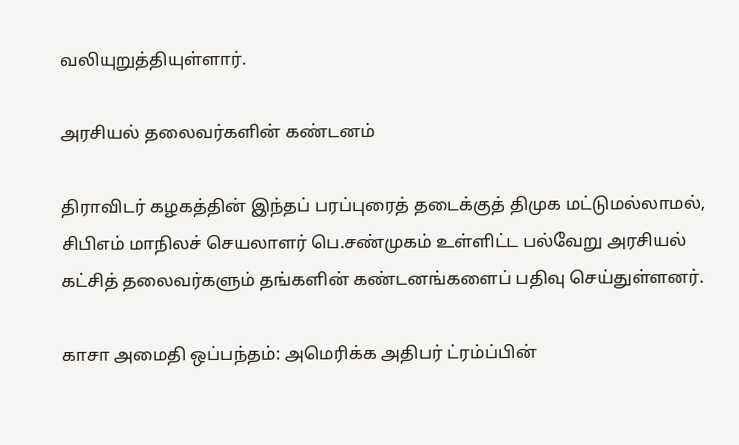வலியுறுத்தியுள்ளார்.

அரசியல் தலைவர்களின் கண்டனம்

திராவிடர் கழகத்தின் இந்தப் பரப்புரைத் தடைக்குத் திமுக மட்டுமல்லாமல், சிபிஎம் மாநிலச் செயலாளர் பெ.சண்முகம் உள்ளிட்ட பல்வேறு அரசியல் கட்சித் தலைவர்களும் தங்களின் கண்டனங்களைப் பதிவு செய்துள்ளனர்.

காசா அமைதி ஒப்பந்தம்: அமெரிக்க அதிபர் ட்ரம்ப்பின்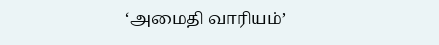‘அமைதி வாரியம்’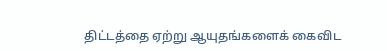திட்டத்தை ஏற்று ஆயுதங்களைக் கைவிட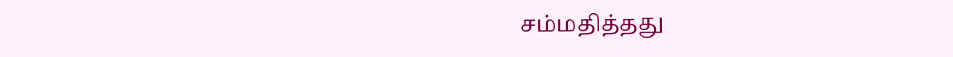சம்மதித்தது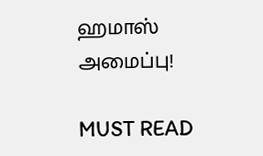ஹமாஸ் அமைப்பு!

MUST READ